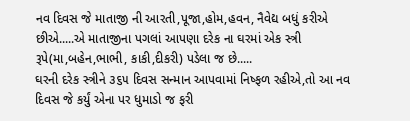નવ દિવસ જે માતાજી ની આરતી,પૂજા,હોમ,હવન, નૈવેદ્ય બધું કરીએ છીએ.....એ માતાજીના પગલાં આપણા દરેક ના ઘરમાં એક સ્ત્રી રૂપે(મા,બહેન,ભાભી, કાકી,દીકરી) પડેલા જ છે.....
ઘરની દરેક સ્ત્રીને ૩૬૫ દિવસ સન્માન આપવામાં નિષ્ફળ રહીએ,તો આ નવ દિવસ જે કર્યું એના પર ધુમાડો જ ફરી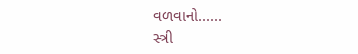વળવાનો......
સ્ત્રી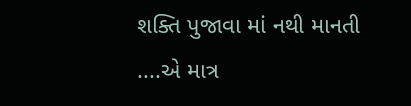શક્તિ પુજાવા માં નથી માનતી ....એ માત્ર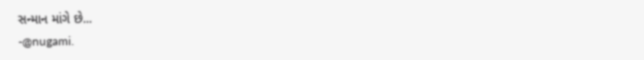સન્માન માંગે છે...
-@nugami.